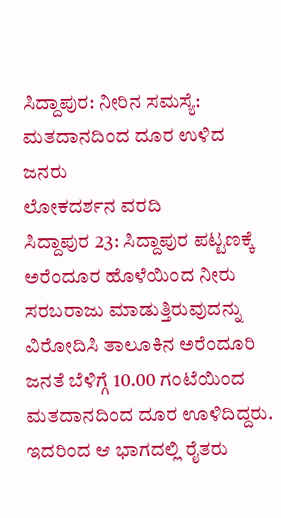ಸಿದ್ದಾಪುರ: ನೀರಿನ ಸಮಸ್ಯೆ: ಮತದಾನದಿಂದ ದೂರ ಉಳಿದ ಜನರು
ಲೋಕದರ್ಶನ ವರದಿ
ಸಿದ್ದಾಪುರ 23: ಸಿದ್ದಾಪುರ ಪಟ್ಟಣಕ್ಕೆ ಅರೆಂದೂರ ಹೊಳೆಯಿಂದ ನೀರು ಸರಬರಾಜು ಮಾಡುತ್ತಿರುವುದನ್ನು ವಿರೋದಿಸಿ ತಾಲೂಕಿನ ಅರೆಂದೂರಿ ಜನತೆ ಬೆಳಿಗ್ಗೆ 10.00 ಗಂಟೆಯಿಂದ ಮತದಾನದಿಂದ ದೂರ ಊಳಿದಿದ್ದರು. ಇದರಿಂದ ಆ ಭಾಗದಲ್ಲಿ ರೈತರು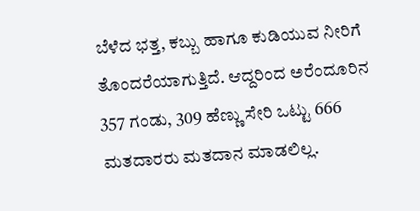ಬೆಳೆದ ಭತ್ತ, ಕಬ್ಬು ಹಾಗೂ ಕುಡಿಯುವ ನೀರಿಗೆ ತೊಂದರೆಯಾಗುತ್ತಿದೆ. ಆದ್ದರಿಂದ ಅರೆಂದೂರಿನ 357 ಗಂಡು, 309 ಹೆಣ್ಣು ಸೇರಿ ಒಟ್ಟು 666 ಮತದಾರರು ಮತದಾನ ಮಾಡಲಿಲ್ಲ.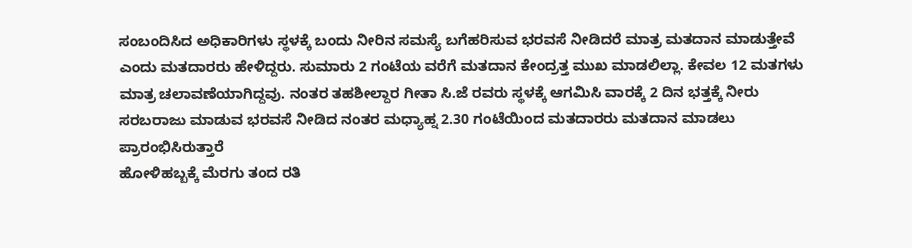ಸಂಬಂದಿಸಿದ ಅಧಿಕಾರಿಗಳು ಸ್ಥಳಕ್ಕೆ ಬಂದು ನೀರಿನ ಸಮಸ್ಯೆ ಬಗೆಹರಿಸುವ ಭರವಸೆ ನೀಡಿದರೆ ಮಾತ್ರ ಮತದಾನ ಮಾಡುತ್ತೇವೆ ಎಂದು ಮತದಾರರು ಹೇಳಿದ್ದರು. ಸುಮಾರು 2 ಗಂಟೆಯ ವರೆಗೆ ಮತದಾನ ಕೇಂದ್ರತ್ತ ಮುಖ ಮಾಡಲಿಲ್ಲಾ. ಕೇವಲ 12 ಮತಗಳು ಮಾತ್ರ ಚಲಾವಣೆಯಾಗಿದ್ದವು. ನಂತರ ತಹಶೀಲ್ದಾರ ಗೀತಾ ಸಿ.ಜೆ ರವರು ಸ್ಥಳಕ್ಕೆ ಆಗಮಿಸಿ ವಾರಕ್ಕೆ 2 ದಿನ ಭತ್ತಕ್ಕೆ ನೀರು ಸರಬರಾಜು ಮಾಡುವ ಭರವಸೆ ನೀಡಿದ ನಂತರ ಮಧ್ಯಾಹ್ನ 2.30 ಗಂಟೆಯಿಂದ ಮತದಾರರು ಮತದಾನ ಮಾಡಲು ಪ್ರಾರಂಭಿಸಿರುತ್ತಾರೆ
ಹೋಳಿಹಬ್ಬಕ್ಕೆ ಮೆರಗು ತಂದ ರತಿ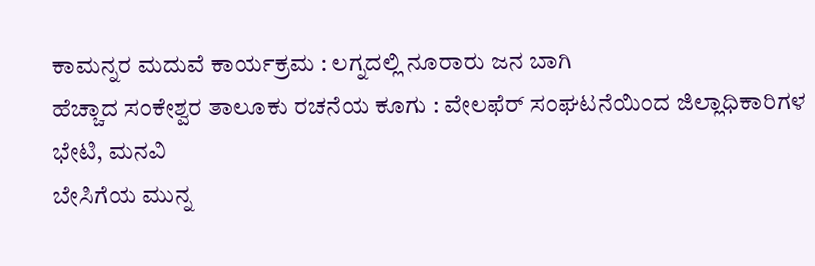ಕಾಮನ್ನರ ಮದುವೆ ಕಾರ್ಯಕ್ರಮ : ಲಗ್ನದಲ್ಲಿ ನೂರಾರು ಜನ ಬಾಗಿ
ಹೆಚ್ಚಾದ ಸಂಕೇಶ್ವರ ತಾಲೂಕು ರಚನೆಯ ಕೂಗು : ವೇಲಫೆರ್ ಸಂಘಟನೆಯಿಂದ ಜಿಲ್ಲಾಧಿಕಾರಿಗಳ ಭೇಟಿ, ಮನವಿ
ಬೇಸಿಗೆಯ ಮುನ್ನ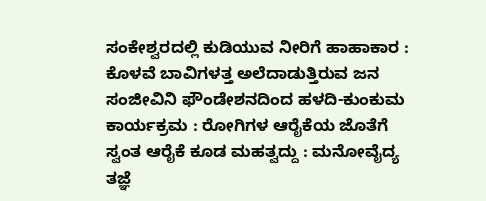ಸಂಕೇಶ್ವರದಲ್ಲಿ ಕುಡಿಯುವ ನೀರಿಗೆ ಹಾಹಾಕಾರ : ಕೊಳವೆ ಬಾವಿಗಳತ್ತ ಅಲೆದಾಡುತ್ತಿರುವ ಜನ
ಸಂಜೀವಿನಿ ಫೌಂಡೇಶನದಿಂದ ಹಳದಿ-ಕುಂಕುಮ ಕಾರ್ಯಕ್ರಮ : ರೋಗಿಗಳ ಆರೈಕೆಯ ಜೊತೆಗೆ ಸ್ವಂತ ಆರೈಕೆ ಕೂಡ ಮಹತ್ವದ್ದು : ಮನೋವೈದ್ಯ ತಜ್ಞೆ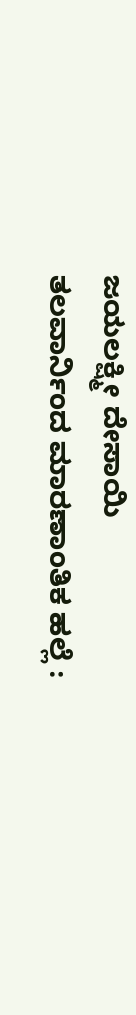ಜಯಲಕ್ಷ್ಮೀ ದೇಸಾಯಿ
ತಲವಾರ್ನಿಂದ ಮಾರಣಾಂತಿಕ ಹಲ್ಲೆ :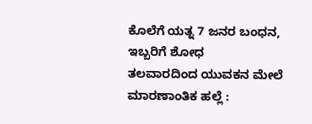ಕೊಲೆಗೆ ಯತ್ನ 7 ಜನರ ಬಂಧನ, ಇಬ್ಬರಿಗೆ ಶೋಧ
ತಲವಾರದಿಂದ ಯುವಕನ ಮೇಲೆ ಮಾರಣಾಂತಿಕ ಹಲ್ಲೆ :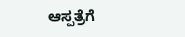ಆಸ್ಪತ್ರೆಗೆ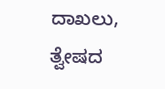ದಾಖಲು, ತ್ವೇಷದ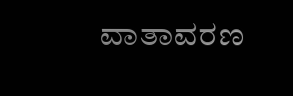ವಾತಾವರಣ